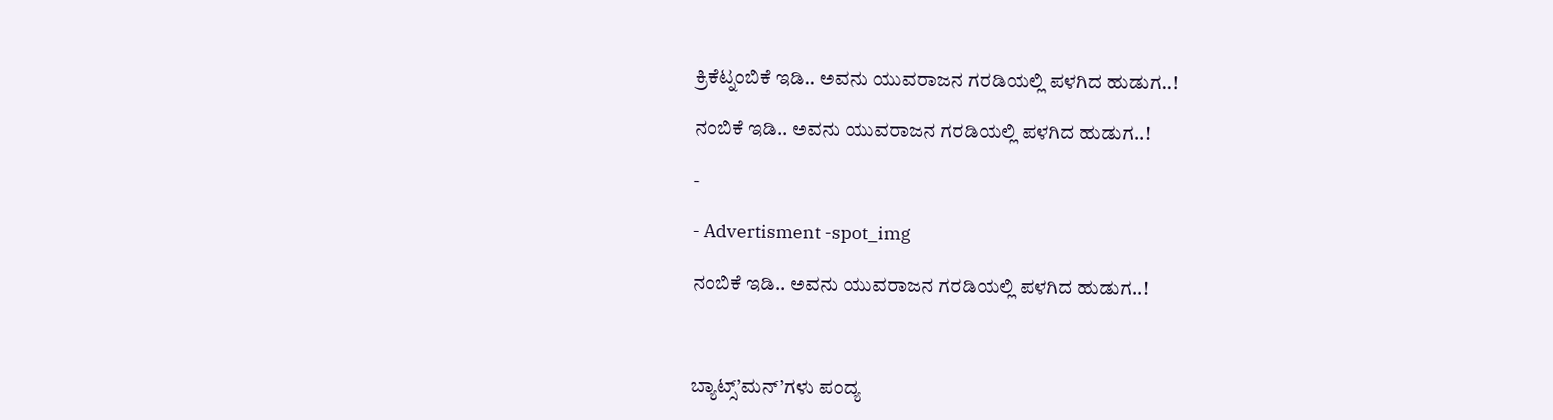ಕ್ರಿಕೆಟ್ನಂಬಿಕೆ ಇಡಿ.. ಅವನು ಯುವರಾಜನ ಗರಡಿಯಲ್ಲಿ ಪಳಗಿದ ಹುಡುಗ..!

ನಂಬಿಕೆ ಇಡಿ.. ಅವನು ಯುವರಾಜನ ಗರಡಿಯಲ್ಲಿ ಪಳಗಿದ ಹುಡುಗ..!

-

- Advertisment -spot_img

ನಂಬಿಕೆ ಇಡಿ.. ಅವನು ಯುವರಾಜನ ಗರಡಿಯಲ್ಲಿ ಪಳಗಿದ ಹುಡುಗ..!



ಬ್ಯಾಟ್ಸ್’ಮನ್’ಗಳು ಪಂದ್ಯ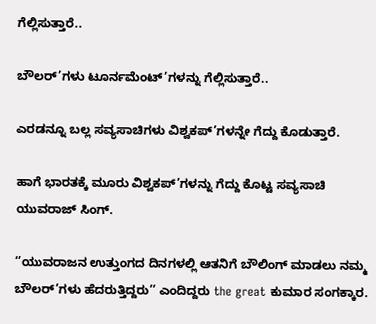ಗೆಲ್ಲಿಸುತ್ತಾರೆ..

ಬೌಲರ್’ಗಳು ಟೂರ್ನಮೆಂಟ್’ಗಳನ್ನು ಗೆಲ್ಲಿಸುತ್ತಾರೆ..

ಎರಡನ್ನೂ ಬಲ್ಲ ಸವ್ಯಸಾಚಿಗಳು ವಿಶ್ವಕಪ್’ಗಳನ್ನೇ ಗೆದ್ದು ಕೊಡುತ್ತಾರೆ.

ಹಾಗೆ ಭಾರತಕ್ಕೆ ಮೂರು ವಿಶ್ವಕಪ್’ಗಳನ್ನು ಗೆದ್ದು ಕೊಟ್ಟ ಸವ್ಯಸಾಚಿ ಯುವರಾಜ್ ಸಿಂಗ್.

‘’ಯುವರಾಜನ ಉತ್ತುಂಗದ ದಿನಗಳಲ್ಲಿ ಆತನಿಗೆ ಬೌಲಿಂಗ್ ಮಾಡಲು ನಮ್ಮ ಬೌಲರ್’ಗಳು ಹೆದರುತ್ತಿದ್ದರು’’ ಎಂದಿದ್ದರು the great ಕುಮಾರ ಸಂಗಕ್ಕಾರ.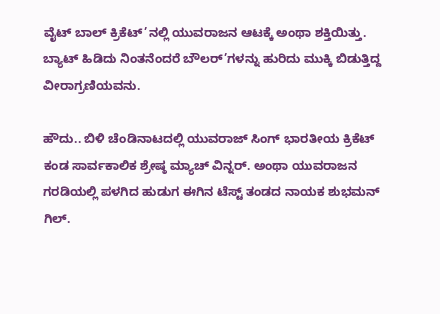ವೈಟ್ ಬಾಲ್ ಕ್ರಿಕೆಟ್’ನಲ್ಲಿ ಯುವರಾಜನ ಆಟಕ್ಕೆ ಅಂಥಾ ಶಕ್ತಿಯಿತ್ತು. ಬ್ಯಾಟ್ ಹಿಡಿದು ನಿಂತನೆಂದರೆ ಬೌಲರ್’ಗಳನ್ನು ಹುರಿದು ಮುಕ್ಕಿ ಬಿಡುತ್ತಿದ್ದ ವೀರಾಗ್ರಣಿಯವನು.

ಹೌದು.. ಬಿಳಿ ಚೆಂಡಿನಾಟದಲ್ಲಿ ಯುವರಾಜ್ ಸಿಂಗ್ ಭಾರತೀಯ ಕ್ರಿಕೆಟ್ ಕಂಡ ಸಾರ್ವಕಾಲಿಕ ಶ್ರೇಷ್ಠ ಮ್ಯಾಚ್ ವಿನ್ನರ್. ಅಂಥಾ ಯುವರಾಜನ ಗರಡಿಯಲ್ಲಿ ಪಳಗಿದ ಹುಡುಗ ಈಗಿನ ಟೆಸ್ಟ್ ತಂಡದ ನಾಯಕ ಶುಭಮನ್ ಗಿಲ್.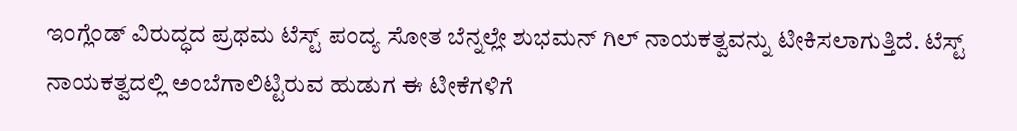ಇಂಗ್ಲೆಂಡ್ ವಿರುದ್ಧದ ಪ್ರಥಮ ಟೆಸ್ಟ್ ಪಂದ್ಯ ಸೋತ ಬೆನ್ನಲ್ಲೇ ಶುಭಮನ್ ಗಿಲ್ ನಾಯಕತ್ವವನ್ನು ಟೀಕಿಸಲಾಗುತ್ತಿದೆ. ಟೆಸ್ಟ್ ನಾಯಕತ್ವದಲ್ಲಿ ಅಂಬೆಗಾಲಿಟ್ಟಿರುವ ಹುಡುಗ ಈ ಟೀಕೆಗಳಿಗೆ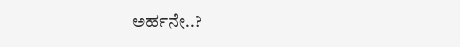ಅರ್ಹನೇ..?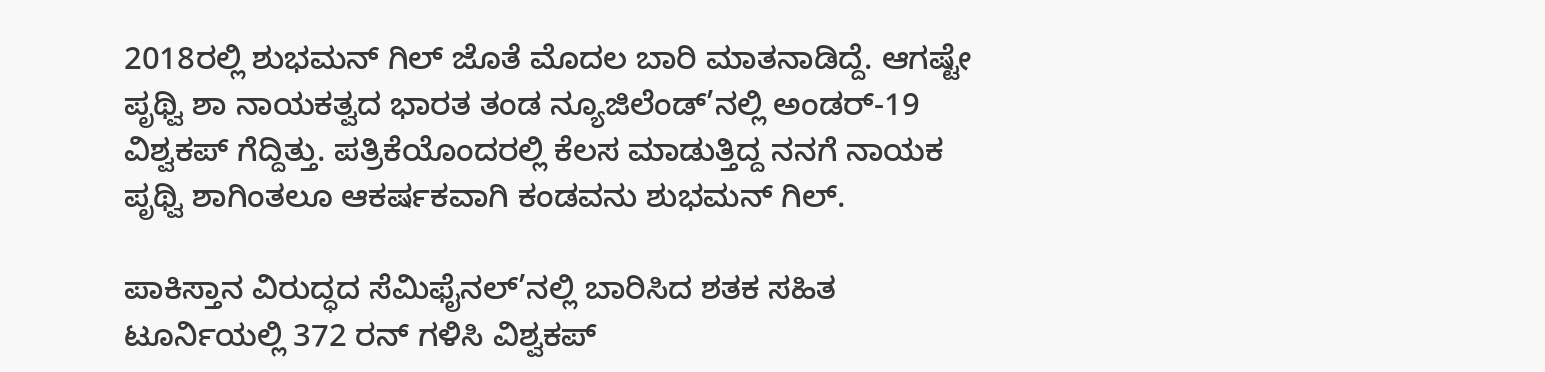2018ರಲ್ಲಿ ಶುಭಮನ್ ಗಿಲ್ ‌ಜೊತೆ ಮೊದಲ ಬಾರಿ ಮಾತನಾಡಿದ್ದೆ. ಆಗಷ್ಟೇ ಪೃಥ್ವಿ ಶಾ ನಾಯಕತ್ವದ ಭಾರತ ತಂಡ ನ್ಯೂಜಿಲೆಂಡ್’ನಲ್ಲಿ ಅಂಡರ್-19 ವಿಶ್ವಕಪ್ ಗೆದ್ದಿತ್ತು. ಪತ್ರಿಕೆಯೊಂದರಲ್ಲಿ ಕೆಲಸ ಮಾಡುತ್ತಿದ್ದ ನನಗೆ ನಾಯಕ ಪೃಥ್ವಿ ಶಾಗಿಂತಲೂ ಆಕರ್ಷಕವಾಗಿ ಕಂಡವನು ಶುಭಮನ್ ಗಿಲ್.

ಪಾಕಿಸ್ತಾನ ವಿರುದ್ಧದ ಸೆಮಿಫೈನಲ್’ನಲ್ಲಿ ಬಾರಿಸಿದ ಶತಕ ಸಹಿತ ಟೂರ್ನಿಯಲ್ಲಿ 372 ರನ್ ಗಳಿಸಿ ವಿಶ್ವಕಪ್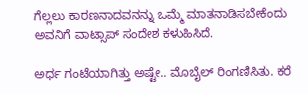ಗೆಲ್ಲಲು ಕಾರಣನಾದವನನ್ನು ಒಮ್ಮೆ ಮಾತನಾಡಿಸಬೇಕೆಂದು ಅವನಿಗೆ ವಾಟ್ಸಾಪ್ ಸಂದೇಶ ಕಳುಹಿಸಿದೆ.

ಅರ್ಧ ಗಂಟೆಯಾಗಿತ್ತು ಅಷ್ಟೇ.. ಮೊಬೈಲ್ ರಿಂಗಣಿಸಿತು. ಕರೆ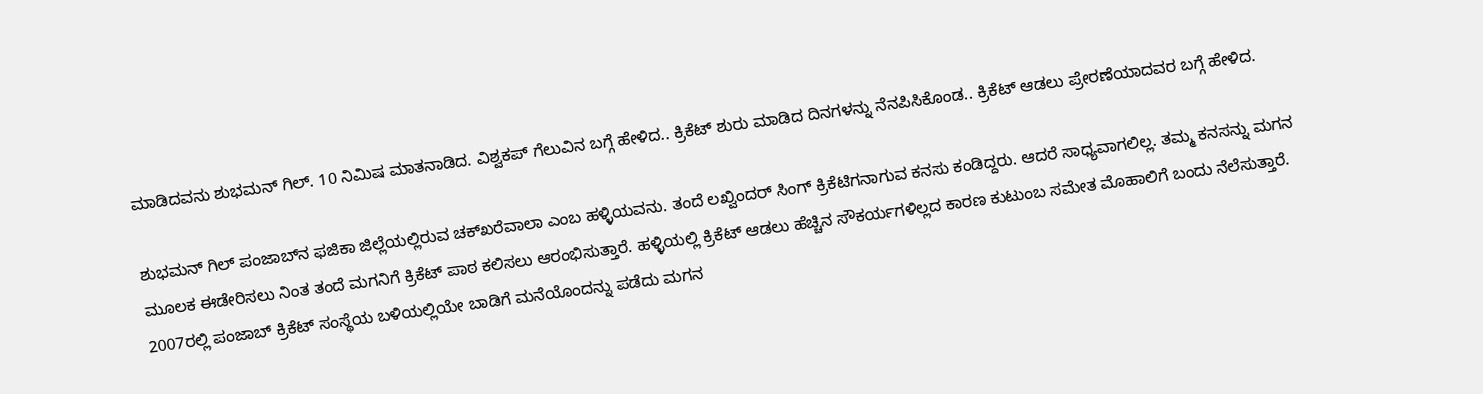ಮಾಡಿದವನು ಶುಭಮನ್ ಗಿಲ್. 10 ನಿಮಿಷ ಮಾತನಾಡಿದ. ವಿಶ್ವಕಪ್ ಗೆಲುವಿನ ಬಗ್ಗೆ ಹೇಳಿದ.. ಕ್ರಿಕೆಟ್ ಶುರು ಮಾಡಿದ ದಿನಗಳನ್ನು ನೆನಪಿಸಿಕೊಂಡ.. ಕ್ರಿಕೆಟ್ ಆಡಲು ಪ್ರೇರಣೆಯಾದವರ ಬಗ್ಗೆ ಹೇಳಿದ.

ಶುಭಮನ್ ಗಿಲ್ ಪಂಜಾಬ್‌ನ ಫಜಿಕಾ ಜಿಲ್ಲೆಯಲ್ಲಿರುವ ಚಕ್‌ಖರೆವಾಲಾ ಎಂಬ ಹಳ್ಳಿಯವನು. ತಂದೆ ಲಖ್ವಿಂದರ್‌ ಸಿಂಗ್‌ ಕ್ರಿಕೆಟಿಗನಾಗುವ ಕನಸು ಕಂಡಿದ್ದರು. ಆದರೆ ಸಾಧ್ಯವಾಗಲಿಲ್ಲ. ತಮ್ಮ ಕನಸನ್ನು ಮಗನ ಮೂಲಕ ಈಡೇರಿಸಲು ನಿಂತ ತಂದೆ ಮಗನಿಗೆ ಕ್ರಿಕೆಟ್ ಪಾಠ ಕಲಿಸಲು ಆರಂಭಿಸುತ್ತಾರೆ. ಹಳ್ಳಿಯಲ್ಲಿ ಕ್ರಿಕೆಟ್‌ ಆಡಲು ಹೆಚ್ಚಿನ ಸೌಕರ್ಯಗಳಿಲ್ಲದ ಕಾರಣ ಕುಟುಂಬ ಸಮೇತ ಮೊಹಾಲಿಗೆ ಬಂದು ನೆಲೆಸುತ್ತಾರೆ. 2007ರಲ್ಲಿ ಪಂಜಾಬ್‌ ಕ್ರಿಕೆಟ್‌ ಸಂಸ್ಥೆಯ ಬಳಿಯಲ್ಲಿಯೇ ಬಾಡಿಗೆ ಮನೆಯೊಂದನ್ನು ಪಡೆದು ಮಗನ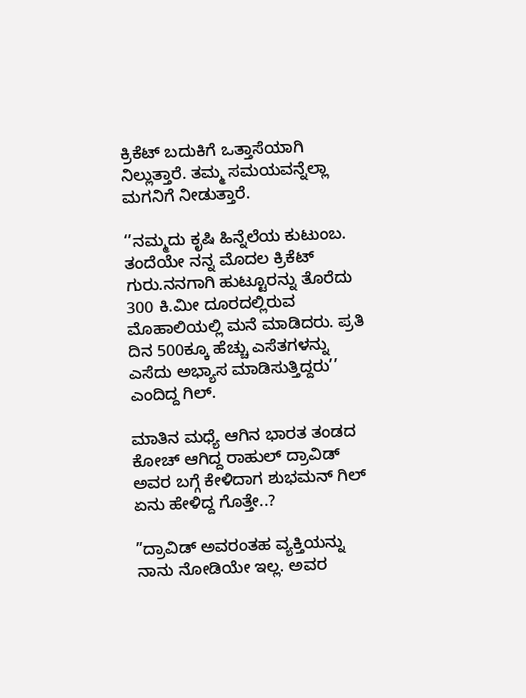ಕ್ರಿಕೆಟ್‌ ಬದುಕಿಗೆ ಒತ್ತಾಸೆಯಾಗಿ ನಿಲ್ಲುತ್ತಾರೆ. ತಮ್ಮ ಸಮಯವನ್ನೆಲ್ಲಾ ಮಗನಿಗೆ ನೀಡುತ್ತಾರೆ.

‘’ನಮ್ಮದು ಕೃಷಿ ಹಿನ್ನೆಲೆಯ ಕುಟುಂಬ. ತಂದೆಯೇ ನನ್ನ ಮೊದಲ ಕ್ರಿಕೆಟ್ ಗುರು‌.ನನಗಾಗಿ ಹುಟ್ಟೂರನ್ನು ತೊರೆದು 300 ಕಿ.ಮೀ ದೂರದಲ್ಲಿರುವ ಮೊಹಾಲಿಯಲ್ಲಿ ಮನೆ ಮಾಡಿದರು. ಪ್ರತಿ ದಿನ 500ಕ್ಕೂ ಹೆಚ್ಚು ಎಸೆತಗಳನ್ನು ಎಸೆದು ಅಭ್ಯಾಸ ಮಾಡಿಸುತ್ತಿದ್ದರು’’ ಎಂದಿದ್ದ ಗಿಲ್.

ಮಾತಿನ ಮಧ್ಯೆ ಆಗಿನ ಭಾರತ ತಂಡದ ಕೋಚ್ ಆಗಿದ್ದ ರಾಹುಲ್ ದ್ರಾವಿಡ್ ಅವರ ಬಗ್ಗೆ ಕೇಳಿದಾಗ ಶುಭಮನ್ ಗಿಲ್ ಏನು ಹೇಳಿದ್ದ ಗೊತ್ತೇ..?

”ದ್ರಾವಿಡ್‌ ಅವರಂತಹ ವ್ಯಕ್ತಿಯನ್ನು ನಾನು ನೋಡಿಯೇ ಇಲ್ಲ. ಅವರ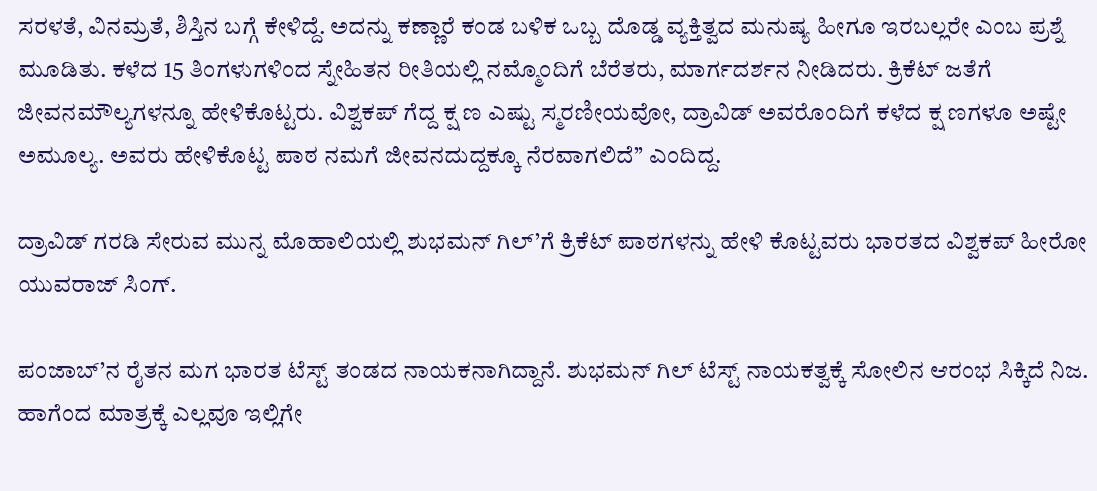ಸರಳತೆ, ವಿನಮ್ರತೆ, ಶಿಸ್ತಿನ ಬಗ್ಗೆ ಕೇಳಿದ್ದೆ. ಅದನ್ನು ಕಣ್ಣಾರೆ ಕಂಡ ಬಳಿಕ ಒಬ್ಬ ದೊಡ್ಡ ವ್ಯಕ್ತಿತ್ವದ ಮನುಷ್ಯ ಹೀಗೂ ಇರಬಲ್ಲರೇ ಎಂಬ ಪ್ರಶ್ನೆ ಮೂಡಿತು. ಕಳೆದ 15 ತಿಂಗಳುಗಳಿಂದ ಸ್ನೇಹಿತನ ರೀತಿಯಲ್ಲಿ ನಮ್ಮೊಂದಿಗೆ ಬೆರೆತರು, ಮಾರ್ಗದರ್ಶನ ನೀಡಿದರು. ಕ್ರಿಕೆಟ್‌ ಜತೆಗೆ ಜೀವನಮೌಲ್ಯಗಳನ್ನೂ ಹೇಳಿಕೊಟ್ಟರು. ವಿಶ್ವಕಪ್‌ ಗೆದ್ದ ಕ್ಷ ಣ ಎಷ್ಟು ಸ್ಮರಣೀಯವೋ, ದ್ರಾವಿಡ್‌ ಅವರೊಂದಿಗೆ ಕಳೆದ ಕ್ಷ ಣಗಳೂ ಅಷ್ಟೇ ಅಮೂಲ್ಯ. ಅವರು ಹೇಳಿಕೊಟ್ಟ ಪಾಠ ನಮಗೆ ಜೀವನದುದ್ದಕ್ಕೂ ನೆರವಾಗಲಿದೆ’’ ಎಂದಿದ್ದ.

ದ್ರಾವಿಡ್ ಗರಡಿ ಸೇರುವ ಮುನ್ನ ಮೊಹಾಲಿಯಲ್ಲಿ ಶುಭಮನ್ ಗಿಲ್’ಗೆ ಕ್ರಿಕೆಟ್ ಪಾಠಗಳನ್ನು ಹೇಳಿ ಕೊಟ್ಟವರು ಭಾರತದ ವಿಶ್ವಕಪ್ ಹೀರೋ ಯುವರಾಜ್ ಸಿಂಗ್.

ಪಂಜಾಬ್’ನ ರೈತನ ಮಗ ಭಾರತ ಟೆಸ್ಟ್ ತಂಡದ ನಾಯಕನಾಗಿದ್ದಾನೆ. ಶುಭಮನ್ ಗಿಲ್ ಟೆಸ್ಟ್ ನಾಯಕತ್ವಕ್ಕೆ ಸೋಲಿನ ಆರಂಭ ಸಿಕ್ಕಿದೆ ನಿಜ. ಹಾಗೆಂದ ಮಾತ್ರಕ್ಕೆ ಎಲ್ಲವೂ ಇಲ್ಲಿಗೇ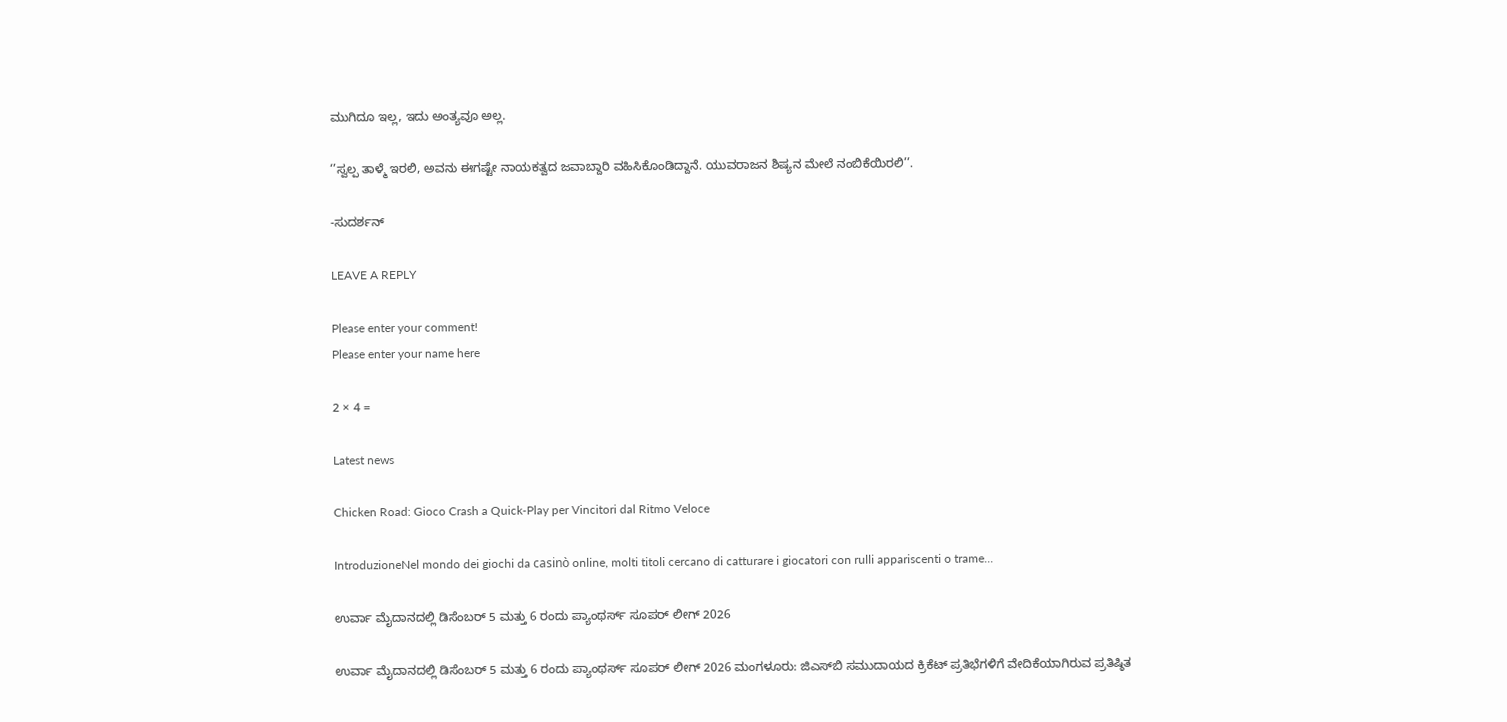ಮುಗಿದೂ ಇಲ್ಲ, ಇದು ಅಂತ್ಯವೂ ಅಲ್ಲ.

‘’ಸ್ವಲ್ಪ ತಾಳ್ಮೆ ಇರಲಿ, ಅವನು ಈಗಷ್ಟೇ ನಾಯಕತ್ವದ ಜವಾಬ್ದಾರಿ ವಹಿಸಿಕೊಂಡಿದ್ದಾನೆ. ಯುವರಾಜನ ಶಿಷ್ಯನ ಮೇಲೆ ನಂಬಿಕೆಯಿರಲಿ’’.

-ಸುದರ್ಶನ್

LEAVE A REPLY

Please enter your comment!
Please enter your name here

2 × 4 =

Latest news

Chicken Road: Gioco Crash a Quick‑Play per Vincitori dal Ritmo Veloce

IntroduzioneNel mondo dei giochi da casinò online, molti titoli cercano di catturare i giocatori con rulli appariscenti o trame...

ಉರ್ವಾ ಮೈದಾನದಲ್ಲಿ ಡಿಸೆಂಬರ್ 5 ಮತ್ತು 6 ರಂದು ಪ್ಯಾಂಥರ್ಸ್ ಸೂಪರ್ ಲೀಗ್ 2026

ಉರ್ವಾ ಮೈದಾನದಲ್ಲಿ ಡಿಸೆಂಬರ್ 5 ಮತ್ತು 6 ರಂದು ಪ್ಯಾಂಥರ್ಸ್ ಸೂಪರ್ ಲೀಗ್ 2026 ಮಂಗಳೂರು: ಜಿಎಸ್‌ಬಿ ಸಮುದಾಯದ ಕ್ರಿಕೆಟ್ ಪ್ರತಿಭೆಗಳಿಗೆ ವೇದಿಕೆಯಾಗಿರುವ ಪ್ರತಿಷ್ಠಿತ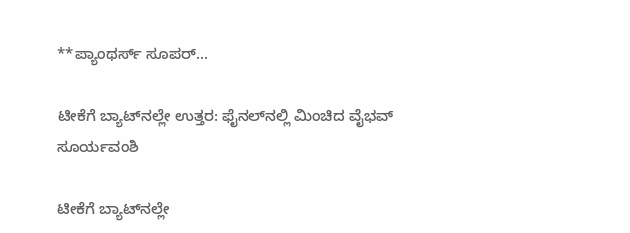**ಪ್ಯಾಂಥರ್ಸ್ ಸೂಪರ್...

ಟೀಕೆಗೆ ಬ್ಯಾಟ್‌ನಲ್ಲೇ ಉತ್ತರ: ಫೈನಲ್‌ನಲ್ಲಿ ಮಿಂಚಿದ ವೈಭವ್ ಸೂರ್ಯವಂಶಿ

ಟೀಕೆಗೆ ಬ್ಯಾಟ್‌ನಲ್ಲೇ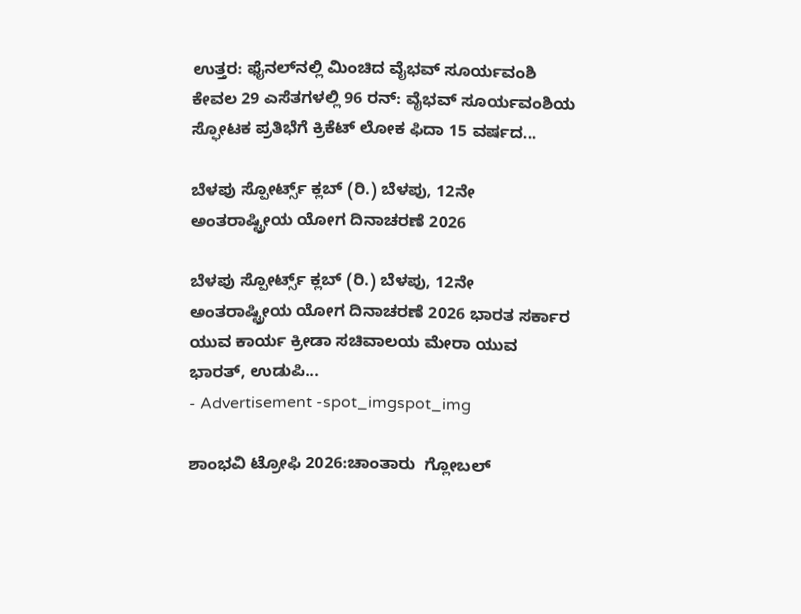ಉತ್ತರ: ಫೈನಲ್‌ನಲ್ಲಿ ಮಿಂಚಿದ ವೈಭವ್ ಸೂರ್ಯವಂಶಿ ಕೇವಲ 29 ಎಸೆತಗಳಲ್ಲಿ 96 ರನ್: ವೈಭವ್ ಸೂರ್ಯವಂಶಿಯ ಸ್ಫೋಟಕ ಪ್ರತಿಭೆಗೆ ಕ್ರಿಕೆಟ್ ಲೋಕ ಫಿದಾ 15 ವರ್ಷದ...

ಬೆಳಪು ಸ್ಪೋರ್ಟ್ಸ್ ಕ್ಲಬ್ (ರಿ.) ಬೆಳಪು, 12ನೇ ಅಂತರಾಷ್ಟ್ರೀಯ ಯೋಗ ದಿನಾಚರಣೆ 2026

ಬೆಳಪು ಸ್ಪೋರ್ಟ್ಸ್ ಕ್ಲಬ್ (ರಿ.) ಬೆಳಪು, 12ನೇ ಅಂತರಾಷ್ಟ್ರೀಯ ಯೋಗ ದಿನಾಚರಣೆ 2026 ಭಾರತ ಸರ್ಕಾರ ಯುವ ಕಾರ್ಯ ಕ್ರೀಡಾ ಸಚಿವಾಲಯ ಮೇರಾ ಯುವ ಭಾರತ್, ಉಡುಪಿ...
- Advertisement -spot_imgspot_img

ಶಾಂಭವಿ ಟ್ರೋಫಿ 2026:ಚಾಂತಾರು  ಗ್ಲೋಬಲ್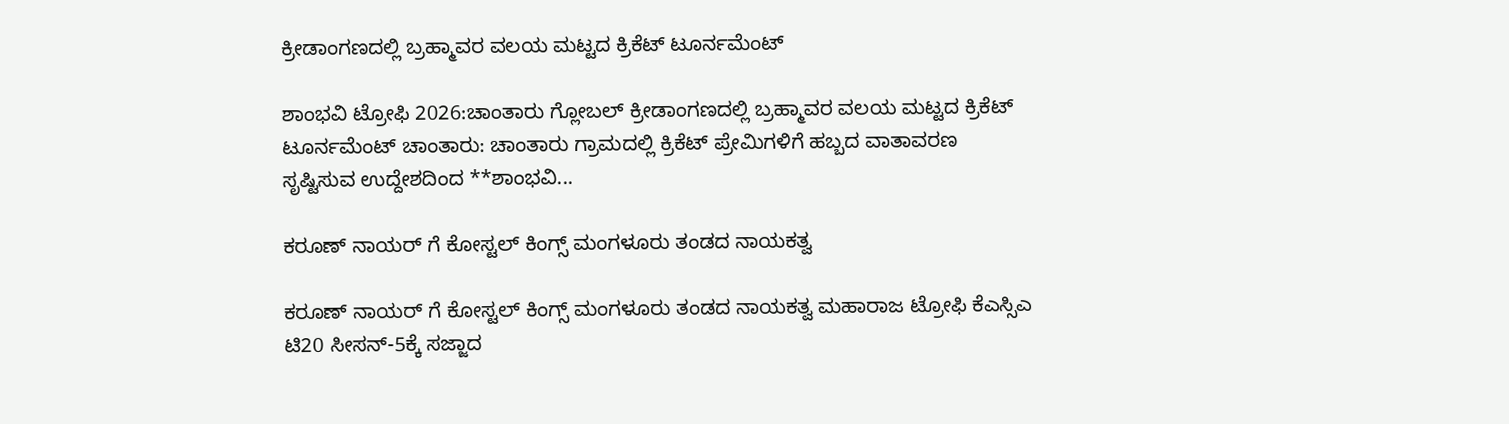ಕ್ರೀಡಾಂಗಣದಲ್ಲಿ ಬ್ರಹ್ಮಾವರ ವಲಯ ಮಟ್ಟದ ಕ್ರಿಕೆಟ್ ಟೂರ್ನಮೆಂಟ್

ಶಾಂಭವಿ ಟ್ರೋಫಿ 2026:ಚಾಂತಾರು ಗ್ಲೋಬಲ್ ಕ್ರೀಡಾಂಗಣದಲ್ಲಿ ಬ್ರಹ್ಮಾವರ ವಲಯ ಮಟ್ಟದ ಕ್ರಿಕೆಟ್ ಟೂರ್ನಮೆಂಟ್ ಚಾಂತಾರು: ಚಾಂತಾರು ಗ್ರಾಮದಲ್ಲಿ ಕ್ರಿಕೆಟ್ ಪ್ರೇಮಿಗಳಿಗೆ ಹಬ್ಬದ ವಾತಾವರಣ ಸೃಷ್ಟಿಸುವ ಉದ್ದೇಶದಿಂದ **ಶಾಂಭವಿ...

ಕರೂಣ್ ನಾಯರ್ ಗೆ ಕೋಸ್ಟಲ್ ಕಿಂಗ್ಸ್ ಮಂಗಳೂರು ತಂಡದ ನಾಯಕತ್ವ

ಕರೂಣ್ ನಾಯರ್ ಗೆ ಕೋಸ್ಟಲ್ ಕಿಂಗ್ಸ್ ಮಂಗಳೂರು ತಂಡದ ನಾಯಕತ್ವ ಮಹಾರಾಜ ಟ್ರೋಫಿ ಕೆಎಸ್ಸಿಎ ಟಿ20 ಸೀಸನ್-5ಕ್ಕೆ ಸಜ್ಜಾದ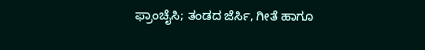ಫ್ರಾಂಚೈಸಿ; ತಂಡದ ಜೆರ್ಸಿ, ಗೀತೆ ಹಾಗೂ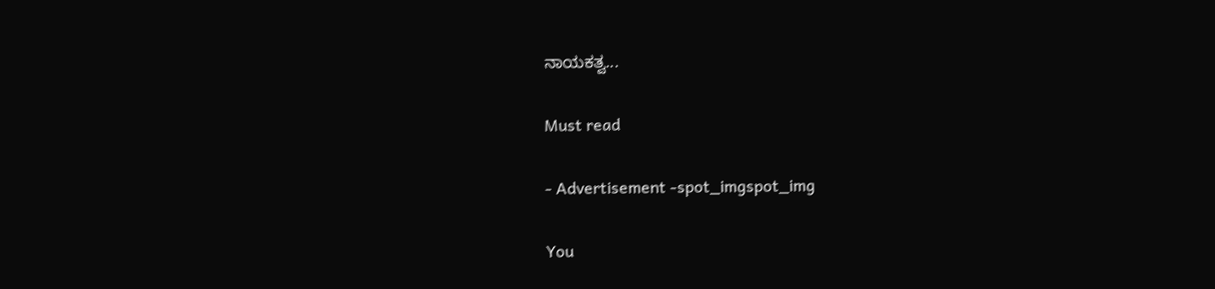ನಾಯಕತ್ವ...

Must read

- Advertisement -spot_imgspot_img

You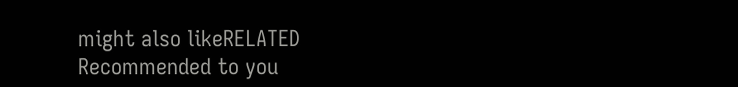might also likeRELATED
Recommended to you